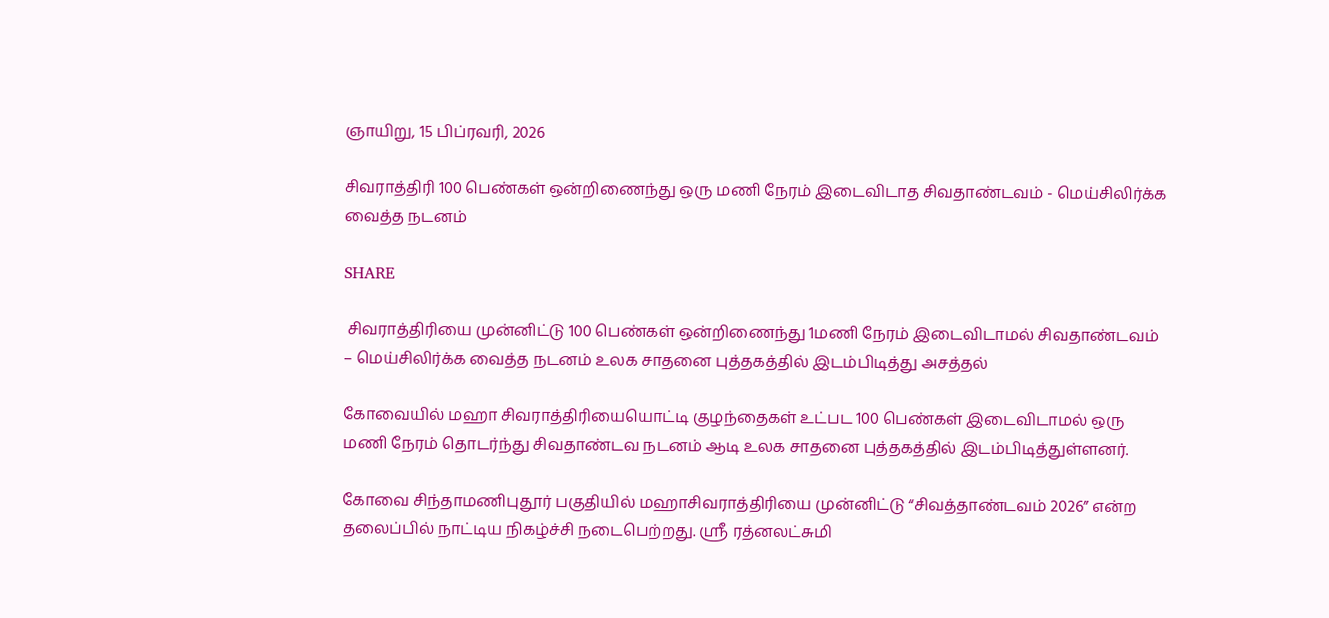ஞாயிறு, 15 பிப்ரவரி, 2026

சிவராத்திரி 100 பெண்கள் ஒன்றிணைந்து ஒரு மணி நேரம் இடைவிடாத சிவதாண்டவம் - மெய்சிலிர்க்க வைத்த நடனம்

SHARE

 சிவராத்திரியை முன்னிட்டு 100 பெண்கள் ஒன்றிணைந்து 1மணி நேரம் இடைவிடாமல் சிவதாண்டவம் – மெய்சிலிர்க்க வைத்த நடனம் உலக சாதனை புத்தகத்தில் இடம்பிடித்து அசத்தல்

கோவையில் மஹா சிவராத்திரியையொட்டி குழந்தைகள் உட்பட 100 பெண்கள் இடைவிடாமல் ஒரு மணி நேரம் தொடர்ந்து சிவதாண்டவ நடனம் ஆடி உலக சாதனை புத்தகத்தில் இடம்பிடித்துள்ளனர்.

கோவை சிந்தாமணிபுதூர் பகுதியில் மஹாசிவராத்திரியை முன்னிட்டு “சிவத்தாண்டவம் 2026” என்ற தலைப்பில் நாட்டிய நிகழ்ச்சி நடைபெற்றது. ஸ்ரீ ரத்னலட்சுமி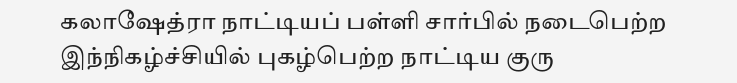கலாஷேத்ரா நாட்டியப் பள்ளி சார்பில் நடைபெற்ற இந்நிகழ்ச்சியில் புகழ்பெற்ற நாட்டிய குரு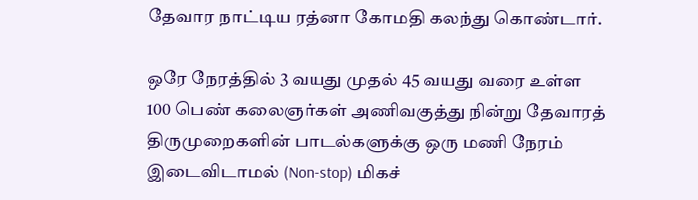தேவார நாட்டிய ரத்னா கோமதி கலந்து கொண்டார்.

ஒரே நேரத்தில் 3 வயது முதல் 45 வயது வரை உள்ள 100 பெண் கலைஞர்கள் அணிவகுத்து நின்று தேவாரத் திருமுறைகளின் பாடல்களுக்கு ஒரு மணி நேரம் இடைவிடாமல் (Non-stop) மிகச்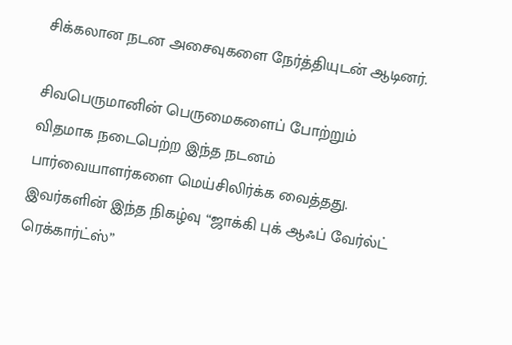சிக்கலான நடன அசைவுகளை நேர்த்தியுடன் ஆடினர்.

சிவபெருமானின் பெருமைகளைப் போற்றும் விதமாக நடைபெற்ற இந்த நடனம் பார்வையாளர்களை மெய்சிலிர்க்க வைத்தது. இவர்களின் இந்த நிகழ்வு “ஜாக்கி புக் ஆஃப் வேர்ல்ட் ரெக்கார்ட்ஸ்”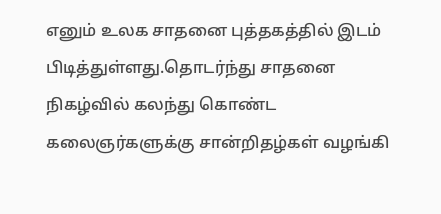எனும் உலக சாதனை புத்தகத்தில் இடம் பிடித்துள்ளது.தொடர்ந்து சாதனை நிகழ்வில் கலந்து கொண்ட கலைஞர்களுக்கு சான்றிதழ்கள் வழங்கி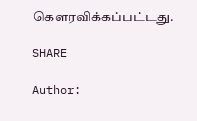கௌரவிக்கப்பட்டது.

SHARE

Author: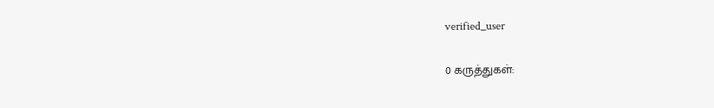verified_user

0 கருத்துகள்: